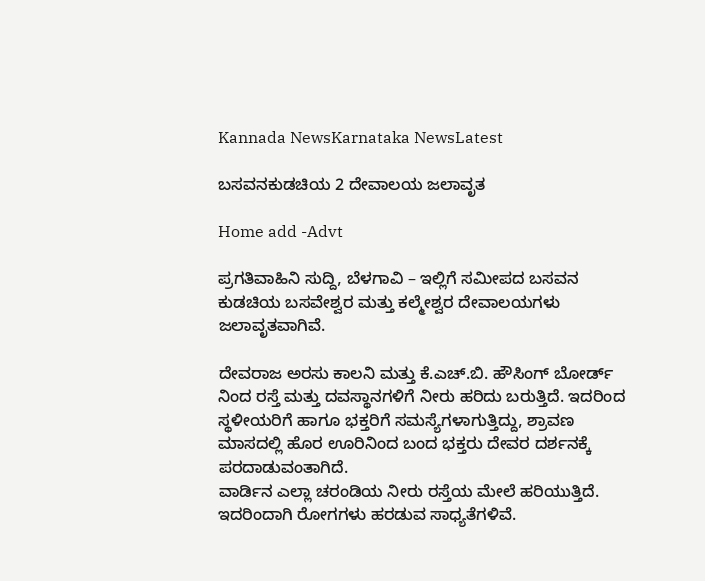Kannada NewsKarnataka NewsLatest

ಬಸವನಕುಡಚಿಯ 2 ದೇವಾಲಯ ಜಲಾವೃತ

Home add -Advt

ಪ್ರಗತಿವಾಹಿನಿ ಸುದ್ದಿ, ಬೆಳಗಾವಿ – ಇಲ್ಲಿಗೆ ಸಮೀಪದ ಬಸವನ ಕುಡಚಿಯ ಬಸವೇಶ್ವರ ಮತ್ತು ಕಲ್ಮೇಶ್ವರ ದೇವಾಲಯಗಳು ಜಲಾವೃತವಾಗಿವೆ.

ದೇವರಾಜ ಅರಸು ಕಾಲನಿ ಮತ್ತು ಕೆ.ಎಚ್.ಬಿ. ಹೌಸಿಂಗ್ ಬೋರ್ಡ್ ನಿಂದ ರಸ್ತೆ ಮತ್ತು ದವಸ್ಥಾನಗಳಿಗೆ ನೀರು ಹರಿದು ಬರುತ್ತಿದೆ. ಇದರಿಂದ ಸ್ಥಳೀಯರಿಗೆ ಹಾಗೂ ಭಕ್ತರಿಗೆ ಸಮಸ್ಯೆಗಳಾಗುತ್ತಿದ್ದು, ಶ್ರಾವಣ ಮಾಸದಲ್ಲಿ ಹೊರ ಊರಿನಿಂದ ಬಂದ ಭಕ್ತರು ದೇವರ ದರ್ಶನಕ್ಕೆ ಪರದಾಡುವಂತಾಗಿದೆ.
ವಾರ್ಡಿನ ಎಲ್ಲಾ ಚರಂಡಿಯ ನೀರು ರಸ್ತೆಯ ಮೇಲೆ ಹರಿಯುತ್ತಿದೆ. ಇದರಿಂದಾಗಿ ರೋಗಗಳು ಹರಡುವ ಸಾಧ್ಯತೆಗಳಿವೆ.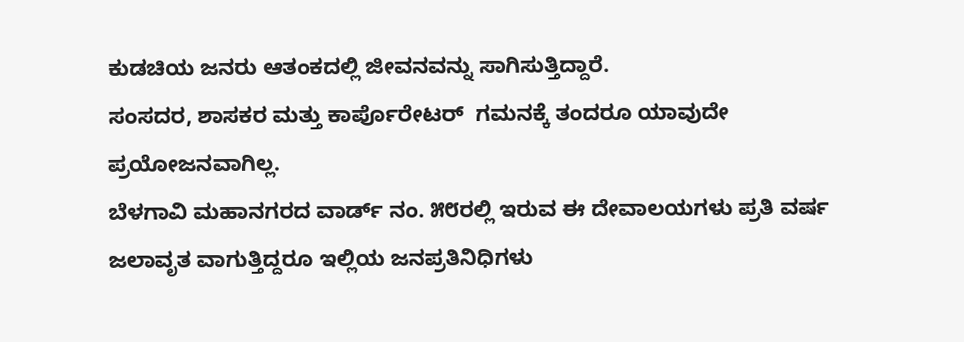ಕುಡಚಿಯ ಜನರು ಆತಂಕದಲ್ಲಿ ಜೀವನವನ್ನು ಸಾಗಿಸುತ್ತಿದ್ದಾರೆ.
ಸಂಸದರ, ಶಾಸಕರ ಮತ್ತು ಕಾರ್ಪೊರೇಟರ್  ಗಮನಕ್ಕೆ ತಂದರೂ ಯಾವುದೇ ಪ್ರಯೋಜನವಾಗಿಲ್ಲ.
ಬೆಳಗಾವಿ ಮಹಾನಗರದ ವಾರ್ಡ್ ನಂ. ೫೮ರಲ್ಲಿ ಇರುವ ಈ ದೇವಾಲಯಗಳು ಪ್ರತಿ ವರ್ಷ ಜಲಾವೃತ ವಾಗುತ್ತಿದ್ದರೂ ಇಲ್ಲಿಯ ಜನಪ್ರತಿನಿಧಿಗಳು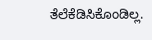ತೆಲೆಕೆಡಿಸಿಕೊಂಡಿಲ್ಲ.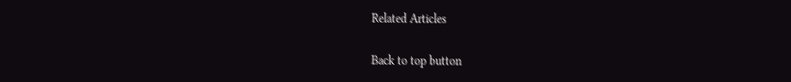Related Articles

Back to top button